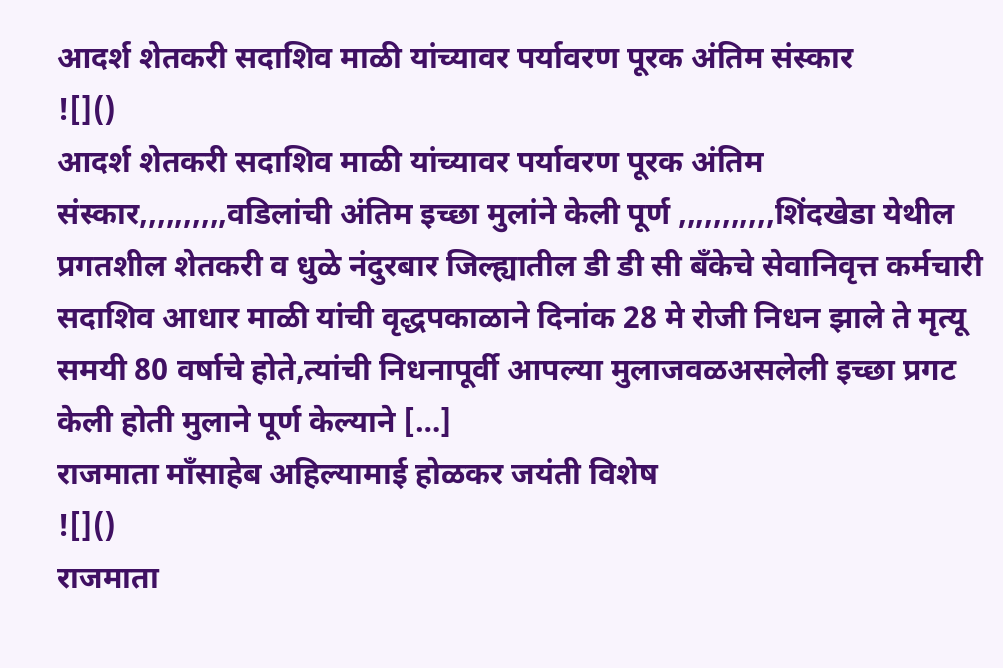आदर्श शेतकरी सदाशिव माळी यांच्यावर पर्यावरण पूरक अंतिम संस्कार
![]()
आदर्श शेतकरी सदाशिव माळी यांच्यावर पर्यावरण पूरक अंतिम संस्कार,,,,,,,,,,वडिलांची अंतिम इच्छा मुलांने केली पूर्ण ,,,,,,,,,,,शिंदखेडा येथील प्रगतशील शेतकरी व धुळे नंदुरबार जिल्ह्यातील डी डी सी बँकेचे सेवानिवृत्त कर्मचारी सदाशिव आधार माळी यांची वृद्धपकाळाने दिनांक 28 मे रोजी निधन झाले ते मृत्यू समयी 80 वर्षाचे होते,त्यांची निधनापूर्वी आपल्या मुलाजवळअसलेली इच्छा प्रगट केली होती मुलाने पूर्ण केल्याने […]
राजमाता माँसाहेब अहिल्यामाई होळकर जयंती विशेष
![]()
राजमाता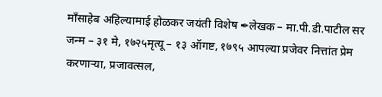माँसाहेब अहिल्यामाई होळकर जयंती विशेष ✒लेखक – मा.पी.डी.पाटील सर जन्म – ३१ मे, १७२५मृत्यू – १३ ऑगष्ट, १७९५ आपल्या प्रजेवर नित्तांत प्रेम करणाऱ्या, प्रजावत्सल,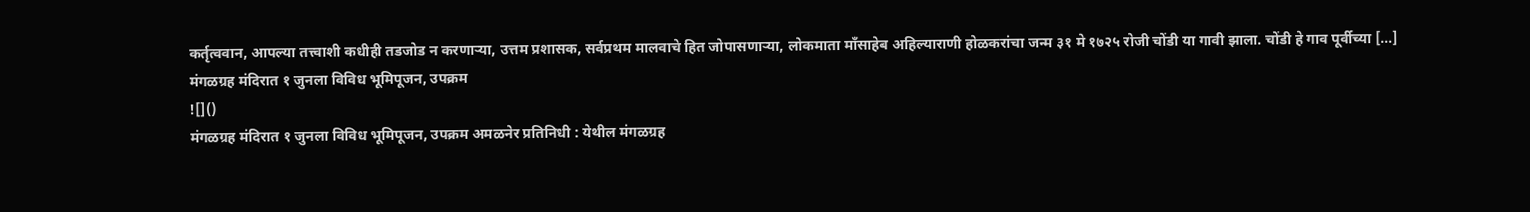कर्तृत्ववान, आपल्या तत्त्वाशी कधीही तडजोड न करणाऱ्या, उत्तम प्रशासक, सर्वप्रथम मालवाचे हित जोपासणाऱ्या, लोकमाता माँसाहेब अहिल्याराणी होळकरांचा जन्म ३१ मे १७२५ रोजी चोंडी या गावी झाला. चोंडी हे गाव पूर्वीच्या […]
मंगळग्रह मंदिरात १ जुनला विविध भूमिपूजन, उपक्रम
![]()
मंगळग्रह मंदिरात १ जुनला विविध भूमिपूजन, उपक्रम अमळनेर प्रतिनिधी : येथील मंगळग्रह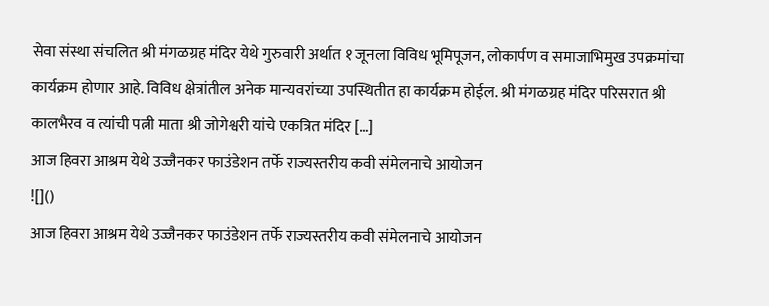सेवा संस्था संचलित श्री मंगळग्रह मंदिर येथे गुरुवारी अर्थात १ जूनला विविध भूमिपूजन, लोकार्पण व समाजाभिमुख उपक्रमांचा कार्यक्रम होणार आहे. विविध क्षेत्रांतील अनेक मान्यवरांच्या उपस्थितीत हा कार्यक्रम होईल. श्री मंगळग्रह मंदिर परिसरात श्री कालभैरव व त्यांची पत्नी माता श्री जोगेश्वरी यांचे एकत्रित मंदिर […]
आज हिवरा आश्रम येथे उज्जैनकर फाउंडेशन तर्फे राज्यस्तरीय कवी संमेलनाचे आयोजन
![]()
आज हिवरा आश्रम येथे उज्जैनकर फाउंडेशन तर्फे राज्यस्तरीय कवी संमेलनाचे आयोजन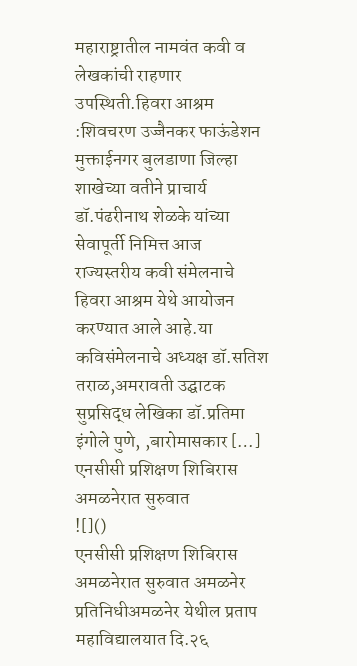महाराष्ट्रातील नामवंत कवी व लेखकांची राहणार उपस्थिती.हिवरा आश्रम :शिवचरण उज्जैनकर फाऊंडेशन मुक्ताईनगर बुलडाणा जिल्हा शाखेच्या वतीने प्राचार्य डॉ.पंढरीनाथ शेळके यांच्या सेवापूर्ती निमित्त आज राज्यस्तरीय कवी संमेलनाचे हिवरा आश्रम येथे आयोजन करण्यात आले आहे.या कविसंमेलनाचे अध्यक्ष डॉ.सतिश तराळ,अमरावती उद्घाटक सुप्रसिद्ध लेखिका डॉ.प्रतिमा इंगोले पुणे, ,बारोमासकार […]
एनसीसी प्रशिक्षण शिबिरास अमळनेरात सुरुवात
![]()
एनसीसी प्रशिक्षण शिबिरास अमळनेरात सुरुवात अमळनेर प्रतिनिधीअमळनेर येथील प्रताप महाविद्यालयात दि.२६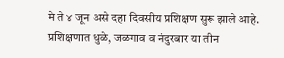मे ते ४ जून असे दहा दिवसीय प्रशिक्षण सुरू झाले आहे. प्रशिक्षणात धुळे, जळगाव व नंदुरबार या तीन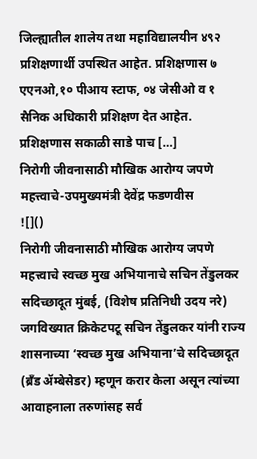जिल्ह्यातील शालेय तथा महाविद्यालयीन ४९२ प्रशिक्षणार्थी उपस्थित आहेत. प्रशिक्षणास ७ एएनओ,१० पीआय स्टाफ, ०४ जेसीओ व १ सैनिक अधिकारी प्रशिक्षण देत आहेत. प्रशिक्षणास सकाळी साडे पाच […]
निरोगी जीवनासाठी मौखिक आरोग्य जपणे महत्त्वाचे-उपमुख्यमंत्री देवेंद्र फडणवीस
![]()
निरोगी जीवनासाठी मौखिक आरोग्य जपणे महत्त्वाचे स्वच्छ मुख अभियानाचे सचिन तेंडुलकर सदिच्छादूत मुंबई, (विशेष प्रतिनिधी उदय नरे) जगविख्यात क्रिकेटपटू सचिन तेंडुलकर यांनी राज्य शासनाच्या ‘स्वच्छ मुख अभियाना’चे सदिच्छादूत (ब्रँड ॲम्बेसेडर) म्हणून करार केला असून त्यांच्या आवाहनाला तरुणांसह सर्व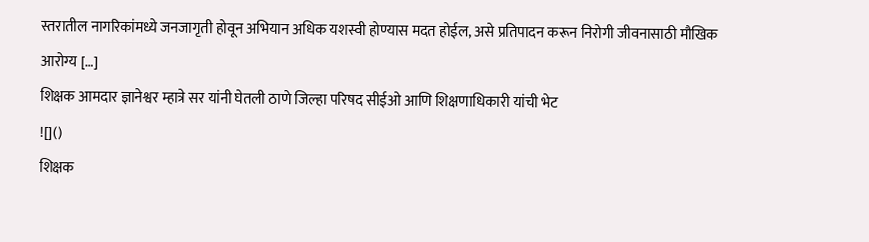स्तरातील नागरिकांमध्ये जनजागृती होवून अभियान अधिक यशस्वी होण्यास मदत होईल, असे प्रतिपादन करून निरोगी जीवनासाठी मौखिक आरोग्य […]
शिक्षक आमदार ज्ञानेश्वर म्हात्रे सर यांनी घेतली ठाणे जिल्हा परिषद सीईओ आणि शिक्षणाधिकारी यांची भेट
![]()
शिक्षक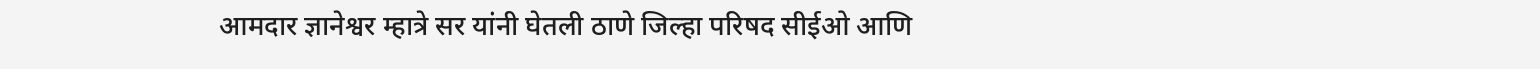आमदार ज्ञानेश्वर म्हात्रे सर यांनी घेतली ठाणे जिल्हा परिषद सीईओ आणि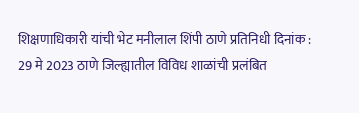शिक्षणाधिकारी यांची भेट मनीलाल शिंपी ठाणे प्रतिनिधी दिनांक : 29 मे 2023 ठाणे जिल्ह्यातील विविध शाळांची प्रलंबित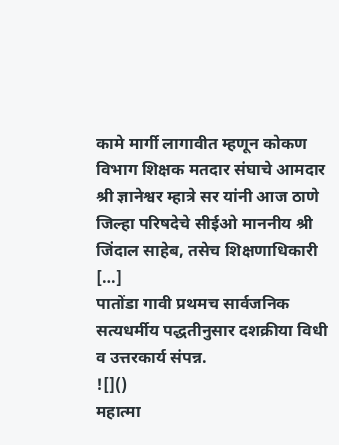कामे मार्गी लागावीत म्हणून कोकण विभाग शिक्षक मतदार संघाचे आमदार श्री ज्ञानेश्वर म्हात्रे सर यांनी आज ठाणे जिल्हा परिषदेचे सीईओ माननीय श्री जिंदाल साहेब, तसेच शिक्षणाधिकारी […]
पातोंडा गावी प्रथमच सार्वजनिक सत्यधर्मीय पद्धतीनुसार दशक्रीया विधी व उत्तरकार्य संपन्न.
![]()
महात्मा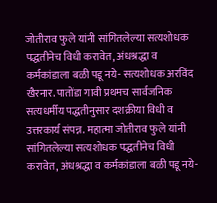जोतीराव फुले यांनी सांगितलेल्या सत्यशोधक पद्धतीनेच विधी करावेत, अंधश्रद्धा व कर्मकांडाला बळी पडू नये- सत्यशोधक अरविंद खैरनार. पातोंडा गावी प्रथमच सार्वजनिक सत्यधर्मीय पद्धतीनुसार दशक्रीया विधी व उत्तरकार्य संपन्न. महात्मा जोतीराव फुले यांनी सांगितलेल्या सत्यशोधक पद्धतीनेच विधी करावेत, अंधश्रद्धा व कर्मकांडाला बळी पडू नये-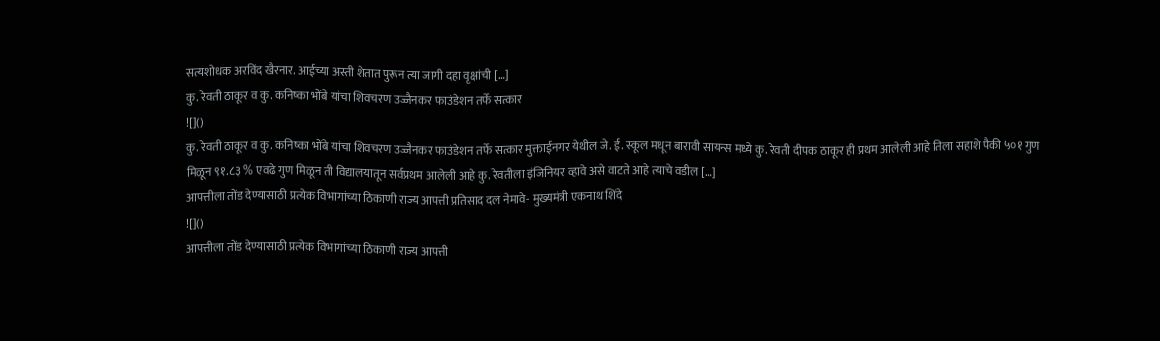सत्यशोधक अरविंद खैरनार. आईच्या अस्ती शेतात पुरून त्या जागी दहा वृक्षांची […]
कु. रेवती ठाकूर व कु. कनिष्का भोंबे यांचा शिवचरण उज्जैनकर फाउंडेशन तर्फे सत्कार
![]()
कु. रेवती ठाकूर व कु. कनिष्का भोंबे यांचा शिवचरण उज्जैनकर फाउंडेशन तर्फे सत्कार मुक्ताईनगर येथील जे. ई. स्कूल मधून बारावी सायन्स मध्ये कु. रेवती दीपक ठाकूर ही प्रथम आलेली आहे तिला सहाशे पैकी ५०१ गुण मिळून ९१.८३ % एवढे गुण मिळून ती विद्यालयातून सर्वप्रथम आलेली आहे कु. रेवतीला इंजिनियर व्हावे असे वाटते आहे त्याचे वडील […]
आपत्तीला तोंड देण्यासाठी प्रत्येक विभागांच्या ठिकाणी राज्य आपत्ती प्रतिसाद दल नेमावे- मुख्यमंत्री एकनाथ शिंदे
![]()
आपत्तीला तोंड देण्यासाठी प्रत्येक विभागांच्या ठिकाणी राज्य आपत्ती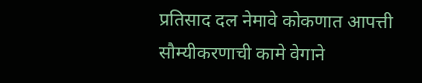प्रतिसाद दल नेमावे कोकणात आपत्ती सौम्यीकरणाची कामे वेगाने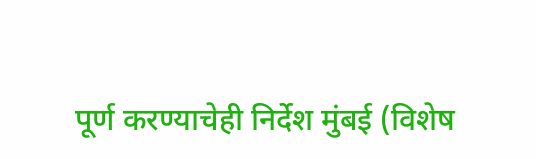पूर्ण करण्याचेही निर्देश मुंबई (विशेष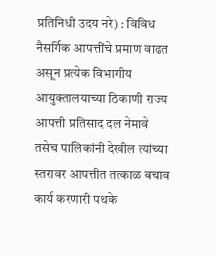प्रतिनिधी उदय नरे) : विविध नैसर्गिक आपत्तींचे प्रमाण वाढत असून प्रत्येक विभागीय आयुक्तालयाच्या ठिकाणी राज्य आपत्ती प्रतिसाद दल नेमावे तसेच पालिकांनी देखील त्यांच्या स्तरावर आपत्तीत तत्काळ बचाव कार्य करणारी पथके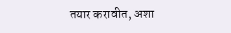तयार करावीत, अशा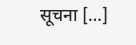सूचना […]